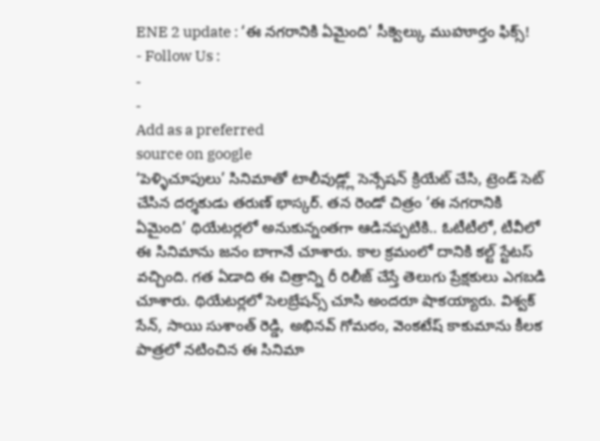ENE 2 update : ‘ఈ నగరానికి ఏమైంది’ సీక్వెల్కు ముహూర్తం ఫిక్స్!
- Follow Us :
-
-
Add as a preferred
source on google
‘పెళ్ళిచూపులు’ సినిమాతో టాలీవుడ్ల్లో సెన్సేషన్ క్రియేట్ చేసి, ట్రెండ్ సెట్ చేసిన దర్శకుడు తరుణ్ భాస్కర్. తన రెండో చిత్రం ‘ఈ నగరానికి ఏమైంది’ థియేటర్లలో అనుకున్నంతగా ఆడినప్పటికి.. ఓటీటీలో, టీవీలో ఈ సినిమాను జనం బాగానే చూశారు. కాల క్రమంలో దానికి కల్ట్ స్టేటస్ వచ్చింది. గత ఏడాది ఈ చిత్రాన్ని రీ రిలీజ్ చేస్తే తెలుగు ప్రేక్షకులు ఎగబడి చూశారు. థియేటర్లలో సెలబ్రేషన్స్ చూసి అందరూ షాకయ్యారు. విశ్వక్ సేన్, సాయి సుశాంత్ రెడ్డి, అభినవ్ గోమఠం, వెంకటేష్ కాకుమాను కీలక పాత్రలో నటించిన ఈ సినిమా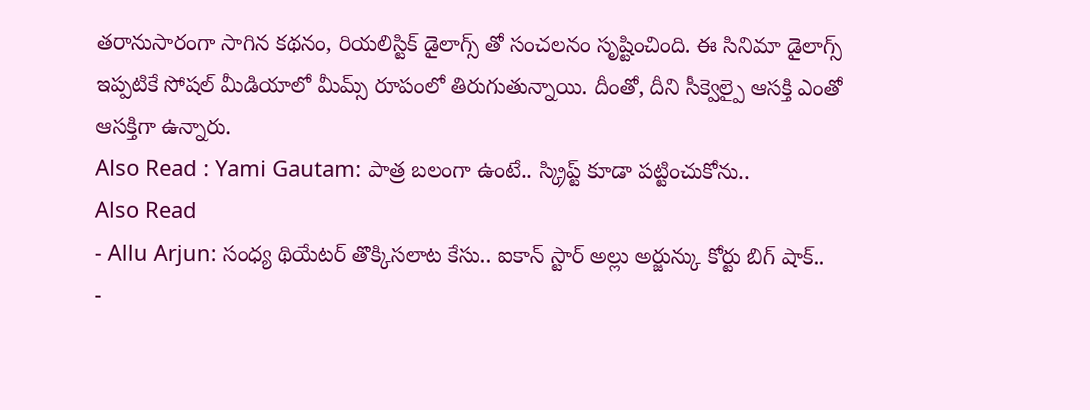తరానుసారంగా సాగిన కథనం, రియలిస్టిక్ డైలాగ్స్ తో సంచలనం సృష్టించింది. ఈ సినిమా డైలాగ్స్ ఇప్పటికే సోషల్ మీడియాలో మీమ్స్ రూపంలో తిరుగుతున్నాయి. దీంతో, దీని సీక్వెల్పై ఆసక్తి ఎంతో ఆసక్తిగా ఉన్నారు.
Also Read : Yami Gautam: పాత్ర బలంగా ఉంటే.. స్క్రిప్ట్ కూడా పట్టించుకోను..
Also Read
- Allu Arjun: సంధ్య థియేటర్ తొక్కిసలాట కేసు.. ఐకాన్ స్టార్ అల్లు అర్జున్కు కోర్టు బిగ్ షాక్..
-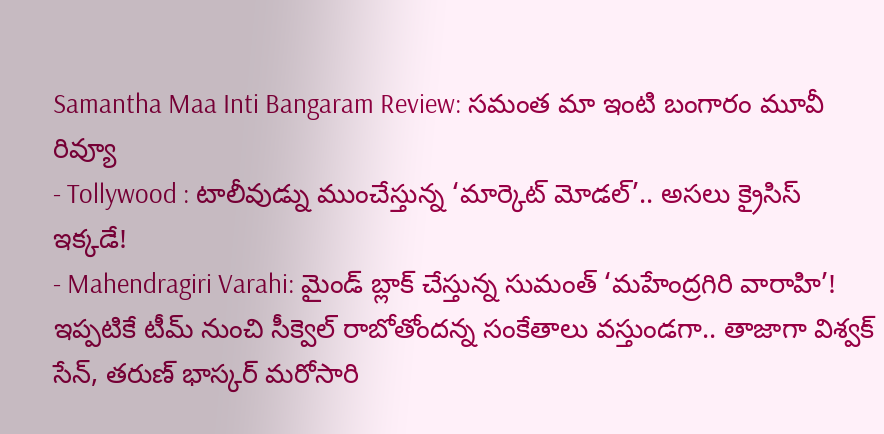Samantha Maa Inti Bangaram Review: సమంత మా ఇంటి బంగారం మూవీ రివ్యూ
- Tollywood : టాలీవుడ్ను ముంచేస్తున్న ‘మార్కెట్ మోడల్’.. అసలు క్రైసిస్ ఇక్కడే!
- Mahendragiri Varahi: మైండ్ బ్లాక్ చేస్తున్న సుమంత్ ‘మహేంద్రగిరి వారాహి’!
ఇప్పటికే టీమ్ నుంచి సీక్వెల్ రాబోతోందన్న సంకేతాలు వస్తుండగా.. తాజాగా విశ్వక్ సేన్, తరుణ్ భాస్కర్ మరోసారి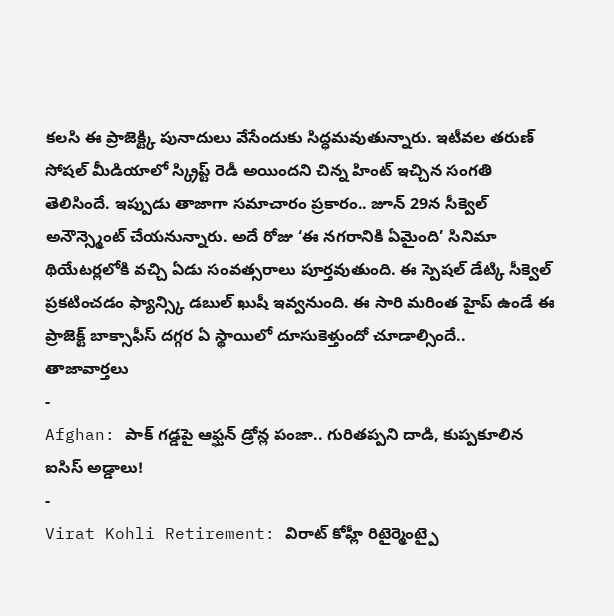కలసి ఈ ప్రాజెక్ట్కి పునాదులు వేసేందుకు సిద్ధమవుతున్నారు. ఇటీవల తరుణ్ సోషల్ మీడియాలో స్క్రిప్ట్ రెడీ అయిందని చిన్న హింట్ ఇచ్చిన సంగతి తెలిసిందే. ఇప్పుడు తాజాగా సమాచారం ప్రకారం.. జూన్ 29న సీక్వెల్ అనౌన్స్మెంట్ చేయనున్నారు. అదే రోజు ‘ఈ నగరానికి ఏమైంది’ సినిమా థియేటర్లలోకి వచ్చి ఏడు సంవత్సరాలు పూర్తవుతుంది. ఈ స్పెషల్ డేట్కి సీక్వెల్ ప్రకటించడం ఫ్యాన్స్కి డబుల్ ఖుషీ ఇవ్వనుంది. ఈ సారి మరింత హైప్ ఉండే ఈ ప్రాజెక్ట్ బాక్సాఫీస్ దగ్గర ఏ స్థాయిలో దూసుకెళ్తుందో చూడాల్సిందే..
తాజావార్తలు
-
Afghan: పాక్ గడ్డపై ఆఫ్ఘన్ డ్రోన్ల పంజా.. గురితప్పని దాడి, కుప్పకూలిన ఐసిస్ అడ్డాలు!
-
Virat Kohli Retirement: విరాట్ కోహ్లీ రిటైర్మెంట్పై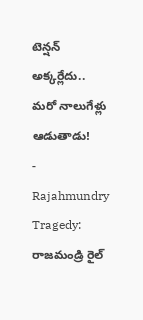టెన్షన్ అక్కర్లేదు.. మరో నాలుగేళ్లు ఆడుతాడు!
-
Rajahmundry Tragedy: రాజమండ్రి రైల్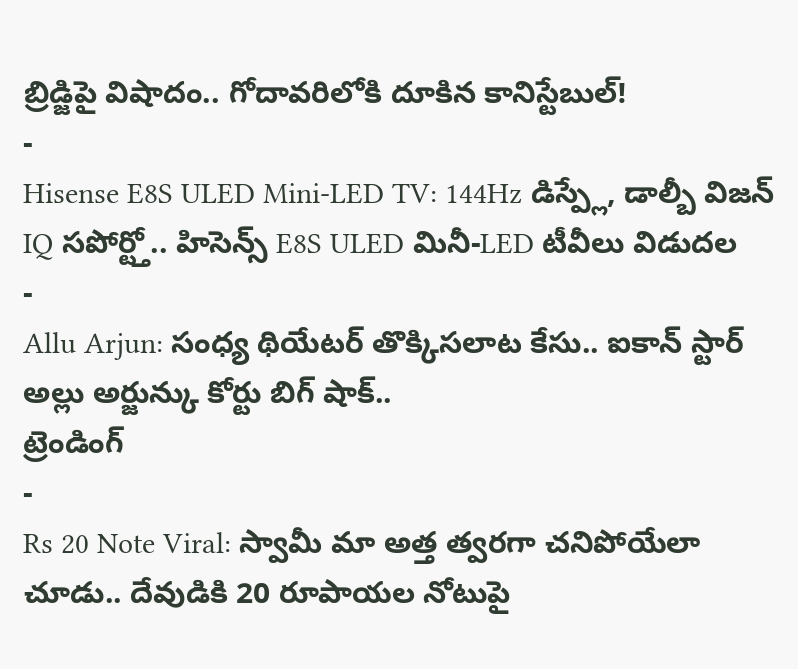బ్రిడ్జిపై విషాదం.. గోదావరిలోకి దూకిన కానిస్టేబుల్!
-
Hisense E8S ULED Mini-LED TV: 144Hz డిస్ప్లే, డాల్బీ విజన్ IQ సపోర్ట్తో.. హిసెన్స్ E8S ULED మినీ-LED టీవీలు విడుదల
-
Allu Arjun: సంధ్య థియేటర్ తొక్కిసలాట కేసు.. ఐకాన్ స్టార్ అల్లు అర్జున్కు కోర్టు బిగ్ షాక్..
ట్రెండింగ్
-
Rs 20 Note Viral: స్వామీ మా అత్త త్వరగా చనిపోయేలా చూడు.. దేవుడికి 20 రూపాయల నోటుపై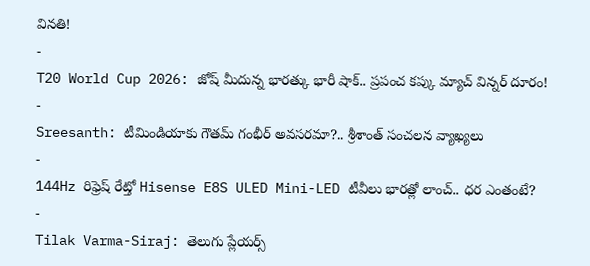వినతి!
-
T20 World Cup 2026: జోష్ మీదున్న భారత్కు భారీ షాక్.. ప్రపంచ కప్కు మ్యాచ్ విన్నర్ దూరం!
-
Sreesanth: టీమిండియాకు గౌతమ్ గంభీర్ అవసరమా?.. శ్రీశాంత్ సంచలన వ్యాఖ్యలు
-
144Hz రిఫ్రెష్ రేట్తో Hisense E8S ULED Mini-LED టీవీలు భారత్లో లాంచ్.. ధర ఎంతంటే?
-
Tilak Varma-Siraj: తెలుగు ప్లేయర్స్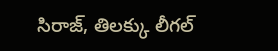సిరాజ్, తిలక్కు లీగల్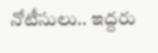నోటీసులు.. ఇద్దరు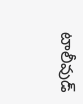టాలీవుడ్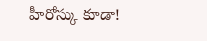హీరోస్కు కూడా!